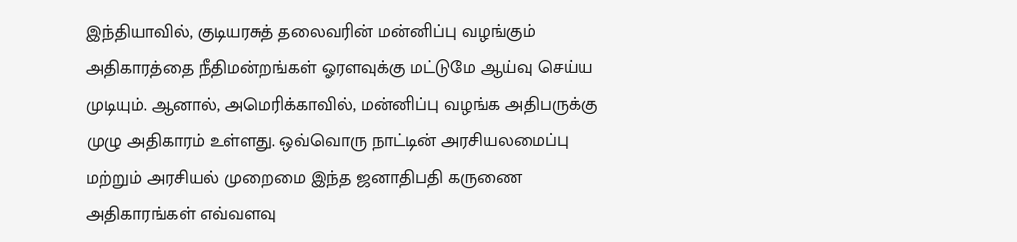இந்தியாவில், குடியரசுத் தலைவரின் மன்னிப்பு வழங்கும் அதிகாரத்தை நீதிமன்றங்கள் ஓரளவுக்கு மட்டுமே ஆய்வு செய்ய முடியும். ஆனால், அமெரிக்காவில், மன்னிப்பு வழங்க அதிபருக்கு முழு அதிகாரம் உள்ளது. ஒவ்வொரு நாட்டின் அரசியலமைப்பு மற்றும் அரசியல் முறைமை இந்த ஜனாதிபதி கருணை அதிகாரங்கள் எவ்வளவு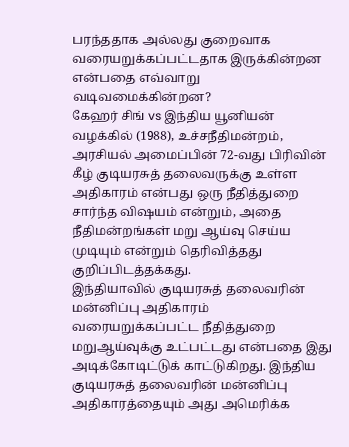பரந்ததாக அல்லது குறைவாக வரையறுக்கப்பட்டதாக இருக்கின்றன என்பதை எவ்வாறு வடிவமைக்கின்றன?
கேஹர் சிங் vs இந்திய யூனியன் வழக்கில் (1988), உச்சநீதிமன்றம், அரசியல் அமைப்பின் 72-வது பிரிவின் கீழ் குடியரசுத் தலைவருக்கு உள்ள அதிகாரம் என்பது ஒரு நீதித்துறை சார்ந்த விஷயம் என்றும், அதை நீதிமன்றங்கள் மறு ஆய்வு செய்ய முடியும் என்றும் தெரிவித்தது குறிப்பிடத்தக்கது.
இந்தியாவில் குடியரசுத் தலைவரின் மன்னிப்பு அதிகாரம் வரையறுக்கப்பட்ட நீதித்துறை மறுஆய்வுக்கு உட்பட்டது என்பதை இது அடிக்கோடிட்டுக் காட்டுகிறது. இந்திய குடியரசுத் தலைவரின் மன்னிப்பு அதிகாரத்தையும் அது அமெரிக்க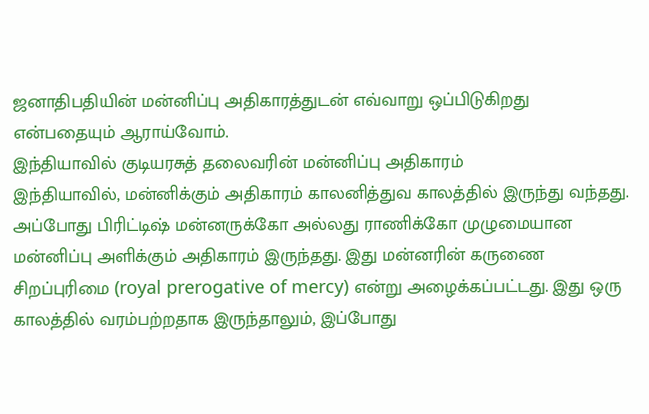ஜனாதிபதியின் மன்னிப்பு அதிகாரத்துடன் எவ்வாறு ஒப்பிடுகிறது என்பதையும் ஆராய்வோம்.
இந்தியாவில் குடியரசுத் தலைவரின் மன்னிப்பு அதிகாரம்
இந்தியாவில், மன்னிக்கும் அதிகாரம் காலனித்துவ காலத்தில் இருந்து வந்தது. அப்போது பிரிட்டிஷ் மன்னருக்கோ அல்லது ராணிக்கோ முழுமையான மன்னிப்பு அளிக்கும் அதிகாரம் இருந்தது. இது மன்னரின் கருணை சிறப்புரிமை (royal prerogative of mercy) என்று அழைக்கப்பட்டது. இது ஒரு காலத்தில் வரம்பற்றதாக இருந்தாலும், இப்போது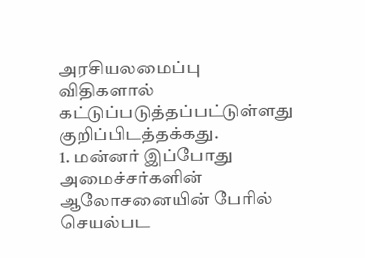அரசியலமைப்பு விதிகளால் கட்டுப்படுத்தப்பட்டுள்ளது குறிப்பிடத்தக்கது.
1. மன்னர் இப்போது அமைச்சர்களின் ஆலோசனையின் பேரில் செயல்பட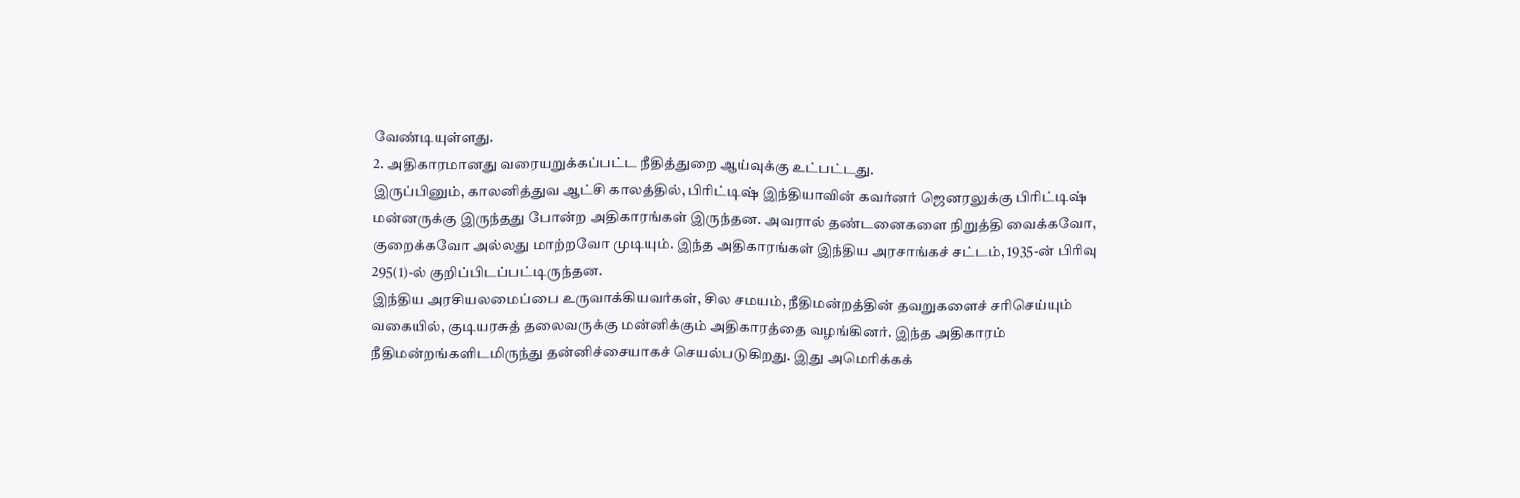வேண்டியுள்ளது.
2. அதிகாரமானது வரையறுக்கப்பட்ட நீதித்துறை ஆய்வுக்கு உட்பட்டது.
இருப்பினும், காலனித்துவ ஆட்சி காலத்தில், பிரிட்டிஷ் இந்தியாவின் கவர்னர் ஜெனரலுக்கு பிரிட்டிஷ் மன்னருக்கு இருந்தது போன்ற அதிகாரங்கள் இருந்தன. அவரால் தண்டனைகளை நிறுத்தி வைக்கவோ, குறைக்கவோ அல்லது மாற்றவோ முடியும். இந்த அதிகாரங்கள் இந்திய அரசாங்கச் சட்டம், 1935-ன் பிரிவு 295(1)-ல் குறிப்பிடப்பட்டிருந்தன.
இந்திய அரசியலமைப்பை உருவாக்கியவர்கள், சில சமயம், நீதிமன்றத்தின் தவறுகளைச் சரிசெய்யும் வகையில், குடியரசுத் தலைவருக்கு மன்னிக்கும் அதிகாரத்தை வழங்கினர். இந்த அதிகாரம் நீதிமன்றங்களிடமிருந்து தன்னிச்சையாகச் செயல்படுகிறது. இது அமெரிக்கக்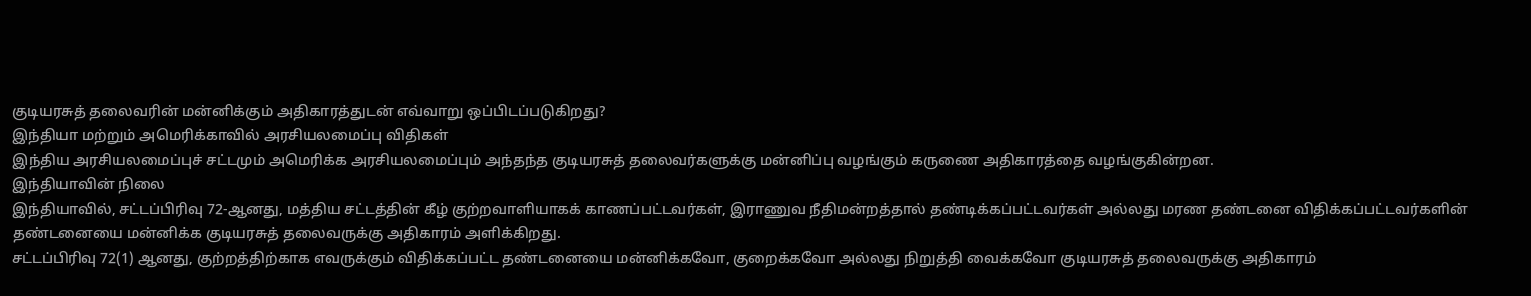குடியரசுத் தலைவரின் மன்னிக்கும் அதிகாரத்துடன் எவ்வாறு ஒப்பிடப்படுகிறது?
இந்தியா மற்றும் அமெரிக்காவில் அரசியலமைப்பு விதிகள்
இந்திய அரசியலமைப்புச் சட்டமும் அமெரிக்க அரசியலமைப்பும் அந்தந்த குடியரசுத் தலைவர்களுக்கு மன்னிப்பு வழங்கும் கருணை அதிகாரத்தை வழங்குகின்றன.
இந்தியாவின் நிலை
இந்தியாவில், சட்டப்பிரிவு 72-ஆனது, மத்திய சட்டத்தின் கீழ் குற்றவாளியாகக் காணப்பட்டவர்கள், இராணுவ நீதிமன்றத்தால் தண்டிக்கப்பட்டவர்கள் அல்லது மரண தண்டனை விதிக்கப்பட்டவர்களின் தண்டனையை மன்னிக்க குடியரசுத் தலைவருக்கு அதிகாரம் அளிக்கிறது.
சட்டப்பிரிவு 72(1) ஆனது, குற்றத்திற்காக எவருக்கும் விதிக்கப்பட்ட தண்டனையை மன்னிக்கவோ, குறைக்கவோ அல்லது நிறுத்தி வைக்கவோ குடியரசுத் தலைவருக்கு அதிகாரம்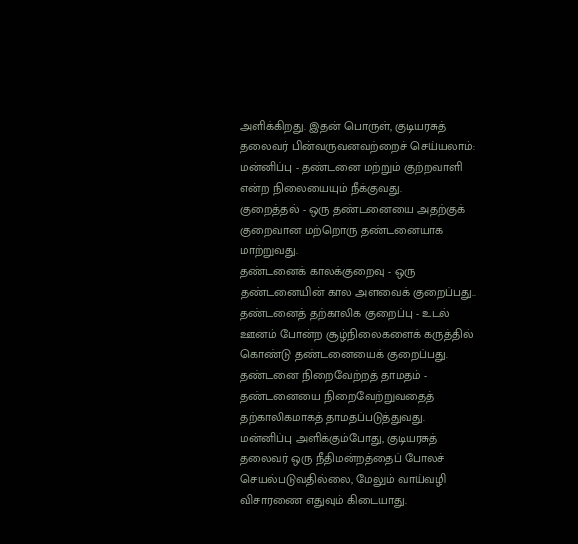அளிக்கிறது. இதன் பொருள், குடியரசுத் தலைவர் பின்வருவனவற்றைச் செய்யலாம்:
மன்னிப்பு - தண்டனை மற்றும் குற்றவாளி என்ற நிலையையும் நீக்குவது.
குறைத்தல் - ஒரு தண்டனையை அதற்குக் குறைவான மற்றொரு தண்டனையாக மாற்றுவது.
தண்டனைக் காலக்குறைவு - ஒரு தண்டனையின் கால அளவைக் குறைப்பது..
தண்டனைத் தற்காலிக குறைப்பு - உடல் ஊனம் போன்ற சூழ்நிலைகளைக் கருத்தில் கொண்டு தண்டனையைக் குறைப்பது.
தண்டனை நிறைவேற்றத் தாமதம் - தண்டனையை நிறைவேற்றுவதைத் தற்காலிகமாகத் தாமதப்படுத்துவது.
மன்னிப்பு அளிக்கும்போது, குடியரசுத் தலைவர் ஒரு நீதிமன்றத்தைப் போலச் செயல்படுவதில்லை, மேலும் வாய்வழி விசாரணை எதுவும் கிடையாது.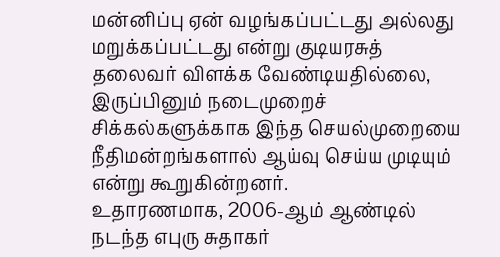மன்னிப்பு ஏன் வழங்கப்பட்டது அல்லது மறுக்கப்பட்டது என்று குடியரசுத் தலைவர் விளக்க வேண்டியதில்லை, இருப்பினும் நடைமுறைச் சிக்கல்களுக்காக இந்த செயல்முறையை நீதிமன்றங்களால் ஆய்வு செய்ய முடியும் என்று கூறுகின்றனர்.
உதாரணமாக, 2006-ஆம் ஆண்டில் நடந்த எபுரு சுதாகர்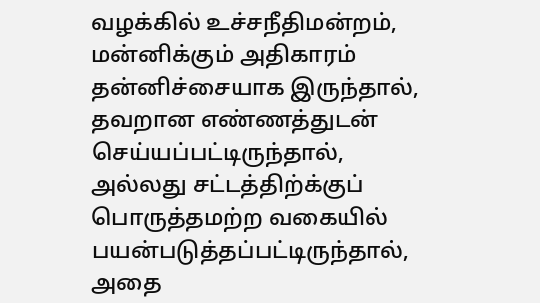வழக்கில் உச்சநீதிமன்றம், மன்னிக்கும் அதிகாரம் தன்னிச்சையாக இருந்தால், தவறான எண்ணத்துடன் செய்யப்பட்டிருந்தால், அல்லது சட்டத்திற்க்குப் பொருத்தமற்ற வகையில் பயன்படுத்தப்பட்டிருந்தால், அதை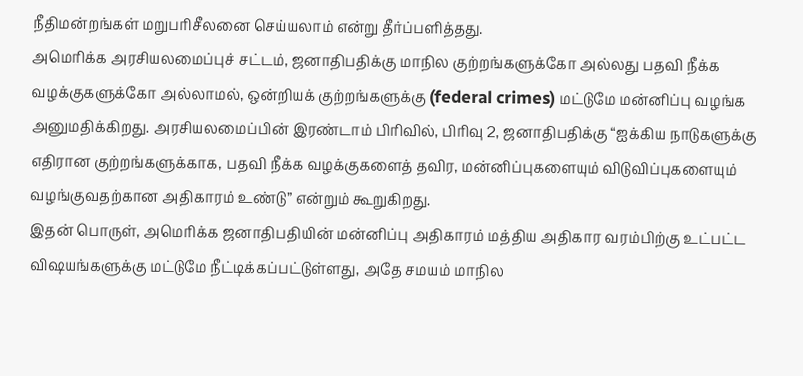நீதிமன்றங்கள் மறுபரிசீலனை செய்யலாம் என்று தீர்ப்பளித்தது.
அமெரிக்க அரசியலமைப்புச் சட்டம், ஜனாதிபதிக்கு மாநில குற்றங்களுக்கோ அல்லது பதவி நீக்க வழக்குகளுக்கோ அல்லாமல், ஒன்றியக் குற்றங்களுக்கு (federal crimes) மட்டுமே மன்னிப்பு வழங்க அனுமதிக்கிறது. அரசியலமைப்பின் இரண்டாம் பிரிவில், பிரிவு 2, ஜனாதிபதிக்கு “ஐக்கிய நாடுகளுக்கு எதிரான குற்றங்களுக்காக, பதவி நீக்க வழக்குகளைத் தவிர, மன்னிப்புகளையும் விடுவிப்புகளையும் வழங்குவதற்கான அதிகாரம் உண்டு” என்றும் கூறுகிறது.
இதன் பொருள், அமெரிக்க ஜனாதிபதியின் மன்னிப்பு அதிகாரம் மத்திய அதிகார வரம்பிற்கு உட்பட்ட விஷயங்களுக்கு மட்டுமே நீட்டிக்கப்பட்டுள்ளது, அதே சமயம் மாநில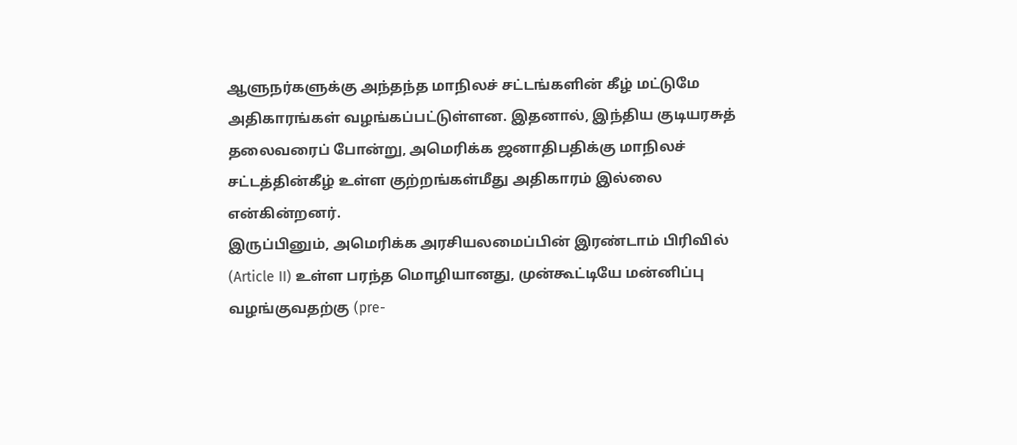ஆளுநர்களுக்கு அந்தந்த மாநிலச் சட்டங்களின் கீழ் மட்டுமே அதிகாரங்கள் வழங்கப்பட்டுள்ளன. இதனால், இந்திய குடியரசுத் தலைவரைப் போன்று, அமெரிக்க ஜனாதிபதிக்கு மாநிலச் சட்டத்தின்கீழ் உள்ள குற்றங்கள்மீது அதிகாரம் இல்லை என்கின்றனர்.
இருப்பினும், அமெரிக்க அரசியலமைப்பின் இரண்டாம் பிரிவில் (Article II) உள்ள பரந்த மொழியானது, முன்கூட்டியே மன்னிப்பு வழங்குவதற்கு (pre-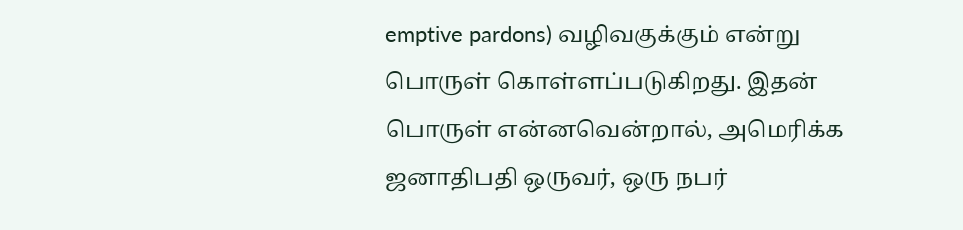emptive pardons) வழிவகுக்கும் என்று பொருள் கொள்ளப்படுகிறது. இதன் பொருள் என்னவென்றால், அமெரிக்க ஜனாதிபதி ஒருவர், ஒரு நபர்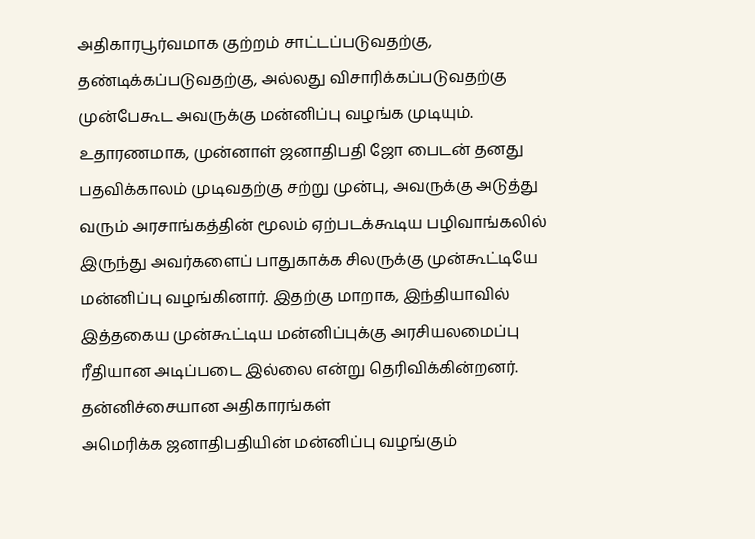அதிகாரபூர்வமாக குற்றம் சாட்டப்படுவதற்கு, தண்டிக்கப்படுவதற்கு, அல்லது விசாரிக்கப்படுவதற்கு முன்பேகூட அவருக்கு மன்னிப்பு வழங்க முடியும். உதாரணமாக, முன்னாள் ஜனாதிபதி ஜோ பைடன் தனது பதவிக்காலம் முடிவதற்கு சற்று முன்பு, அவருக்கு அடுத்து வரும் அரசாங்கத்தின் மூலம் ஏற்படக்கூடிய பழிவாங்கலில் இருந்து அவர்களைப் பாதுகாக்க சிலருக்கு முன்கூட்டியே மன்னிப்பு வழங்கினார். இதற்கு மாறாக, இந்தியாவில் இத்தகைய முன்கூட்டிய மன்னிப்புக்கு அரசியலமைப்பு ரீதியான அடிப்படை இல்லை என்று தெரிவிக்கின்றனர்.
தன்னிச்சையான அதிகாரங்கள்
அமெரிக்க ஜனாதிபதியின் மன்னிப்பு வழங்கும்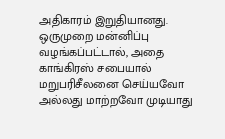அதிகாரம் இறுதியானது. ஒருமுறை மன்னிப்பு வழங்கப்பட்டால், அதை காங்கிரஸ் சபையால் மறுபரிசீலனை செய்யவோ அல்லது மாற்றவோ முடியாது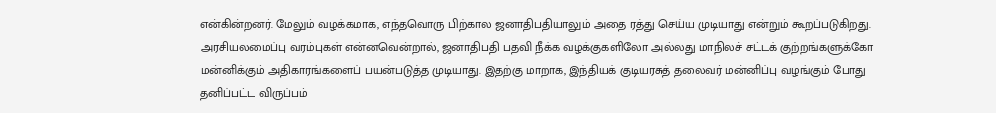என்கின்றனர். மேலும் வழக்கமாக, எந்தவொரு பிற்கால ஜனாதிபதியாலும் அதை ரத்து செய்ய முடியாது என்றும் கூறப்படுகிறது.
அரசியலமைப்பு வரம்புகள் என்னவென்றால், ஜனாதிபதி பதவி நீக்க வழக்குகளிலோ அல்லது மாநிலச் சட்டக் குற்றங்களுக்கோ மன்னிக்கும் அதிகாரங்களைப் பயன்படுத்த முடியாது. இதற்கு மாறாக, இந்தியக் குடியரசுத் தலைவர் மன்னிப்பு வழங்கும் போது தனிப்பட்ட விருப்பம்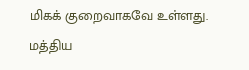மிகக் குறைவாகவே உள்ளது.
மத்திய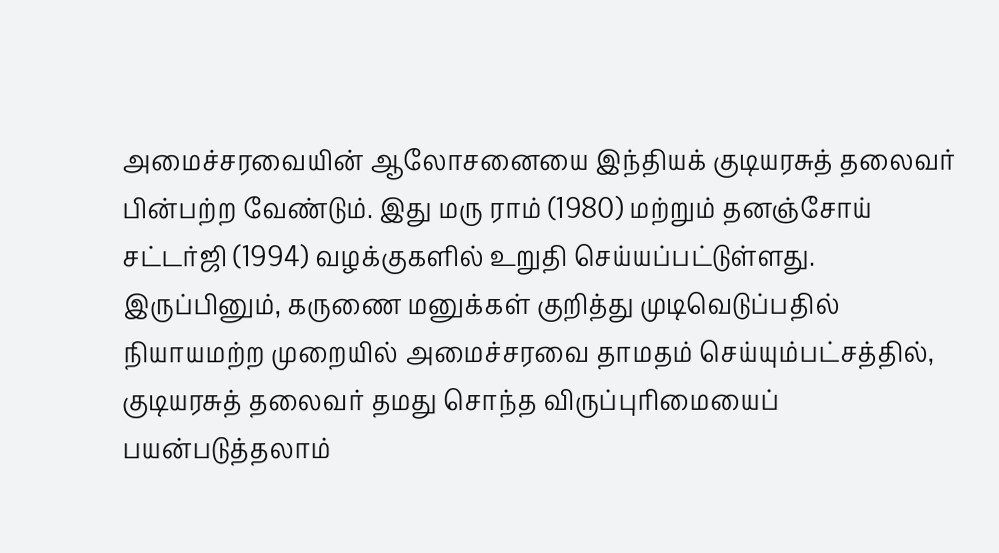அமைச்சரவையின் ஆலோசனையை இந்தியக் குடியரசுத் தலைவர் பின்பற்ற வேண்டும். இது மரு ராம் (1980) மற்றும் தனஞ்சோய் சட்டர்ஜி (1994) வழக்குகளில் உறுதி செய்யப்பட்டுள்ளது. இருப்பினும், கருணை மனுக்கள் குறித்து முடிவெடுப்பதில் நியாயமற்ற முறையில் அமைச்சரவை தாமதம் செய்யும்பட்சத்தில், குடியரசுத் தலைவர் தமது சொந்த விருப்புரிமையைப் பயன்படுத்தலாம்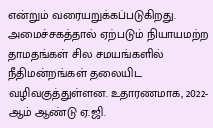என்றும் வரையறுக்கப்படுகிறது.
அமைச்சகத்தால் ஏற்படும் நியாயமற்ற தாமதங்கள் சில சமயங்களில் நீதிமன்றங்கள் தலையிட வழிவகுத்துள்ளன. உதாரணமாக, 2022-ஆம் ஆண்டு ஏ.ஜி.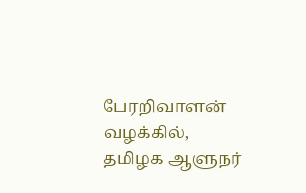பேரறிவாளன் வழக்கில், தமிழக ஆளுநர்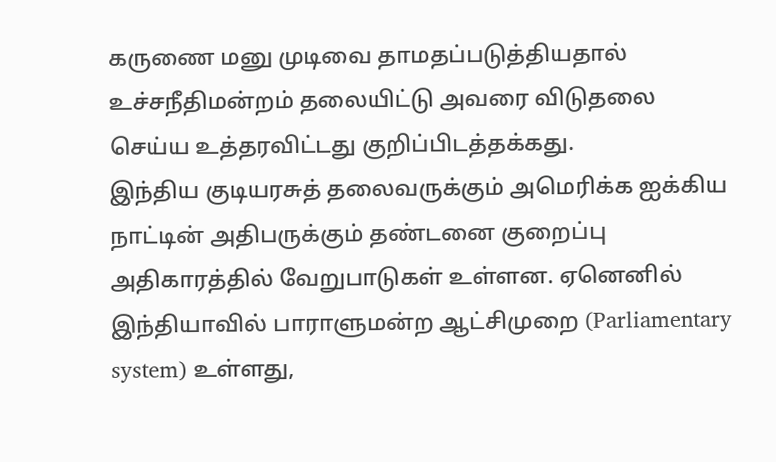கருணை மனு முடிவை தாமதப்படுத்தியதால் உச்சநீதிமன்றம் தலையிட்டு அவரை விடுதலை செய்ய உத்தரவிட்டது குறிப்பிடத்தக்கது.
இந்திய குடியரசுத் தலைவருக்கும் அமெரிக்க ஐக்கிய நாட்டின் அதிபருக்கும் தண்டனை குறைப்பு அதிகாரத்தில் வேறுபாடுகள் உள்ளன. ஏனெனில் இந்தியாவில் பாராளுமன்ற ஆட்சிமுறை (Parliamentary system) உள்ளது,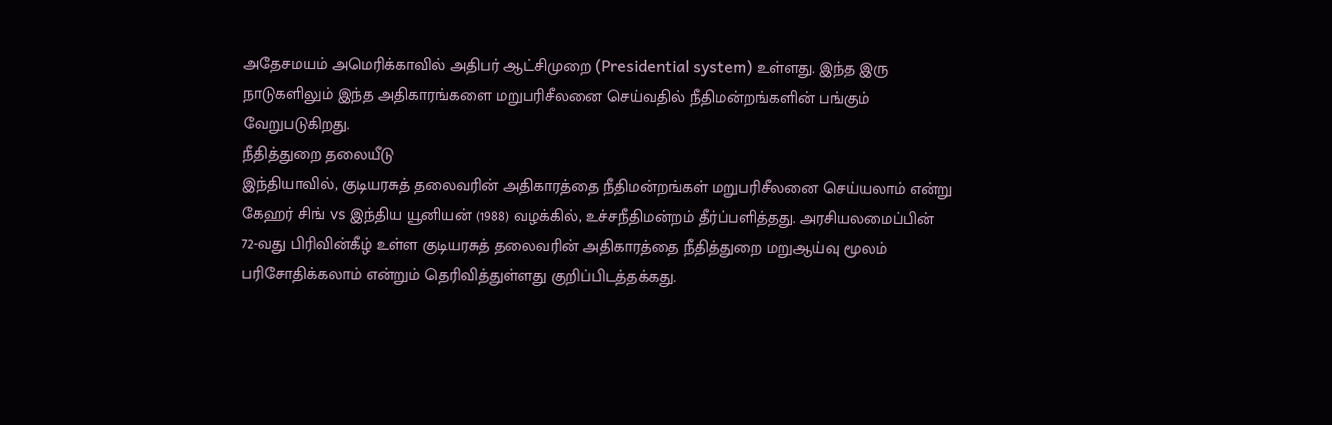அதேசமயம் அமெரிக்காவில் அதிபர் ஆட்சிமுறை (Presidential system) உள்ளது. இந்த இரு நாடுகளிலும் இந்த அதிகாரங்களை மறுபரிசீலனை செய்வதில் நீதிமன்றங்களின் பங்கும் வேறுபடுகிறது.
நீதித்துறை தலையீடு
இந்தியாவில், குடியரசுத் தலைவரின் அதிகாரத்தை நீதிமன்றங்கள் மறுபரிசீலனை செய்யலாம் என்று கேஹர் சிங் vs இந்திய யூனியன் (1988) வழக்கில், உச்சநீதிமன்றம் தீர்ப்பளித்தது. அரசியலமைப்பின் 72-வது பிரிவின்கீழ் உள்ள குடியரசுத் தலைவரின் அதிகாரத்தை நீதித்துறை மறுஆய்வு மூலம் பரிசோதிக்கலாம் என்றும் தெரிவித்துள்ளது குறிப்பிடத்தக்கது.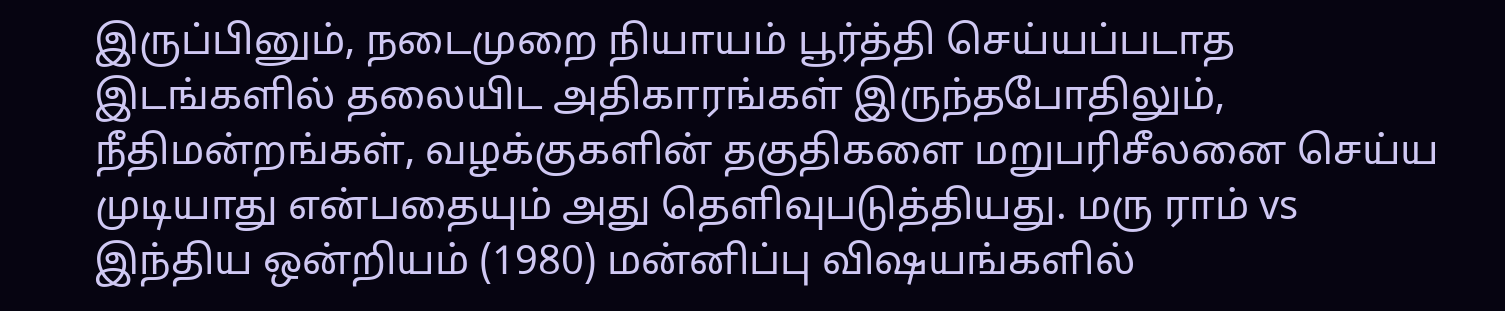இருப்பினும், நடைமுறை நியாயம் பூர்த்தி செய்யப்படாத இடங்களில் தலையிட அதிகாரங்கள் இருந்தபோதிலும், நீதிமன்றங்கள், வழக்குகளின் தகுதிகளை மறுபரிசீலனை செய்ய முடியாது என்பதையும் அது தெளிவுபடுத்தியது. மரு ராம் vs இந்திய ஒன்றியம் (1980) மன்னிப்பு விஷயங்களில்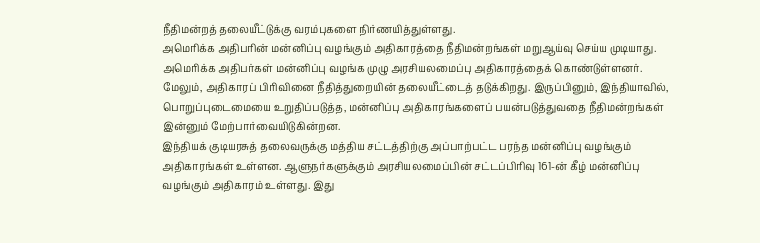நீதிமன்றத் தலையீட்டுக்கு வரம்புகளை நிர்ணயித்துள்ளது.
அமெரிக்க அதிபரின் மன்னிப்பு வழங்கும் அதிகாரத்தை நீதிமன்றங்கள் மறுஆய்வு செய்ய முடியாது. அமெரிக்க அதிபர்கள் மன்னிப்பு வழங்க முழு அரசியலமைப்பு அதிகாரத்தைக் கொண்டுள்ளனர். மேலும், அதிகாரப் பிரிவினை நீதித்துறையின் தலையீட்டைத் தடுக்கிறது. இருப்பினும், இந்தியாவில், பொறுப்புடைமையை உறுதிப்படுத்த, மன்னிப்பு அதிகாரங்களைப் பயன்படுத்துவதை நீதிமன்றங்கள் இன்னும் மேற்பார்வையிடுகின்றன.
இந்தியக் குடியரசுத் தலைவருக்கு மத்திய சட்டத்திற்கு அப்பாற்பட்ட பரந்த மன்னிப்பு வழங்கும் அதிகாரங்கள் உள்ளன. ஆளுநர்களுக்கும் அரசியலமைப்பின் சட்டப்பிரிவு 161-ன் கீழ் மன்னிப்பு வழங்கும் அதிகாரம் உள்ளது. இது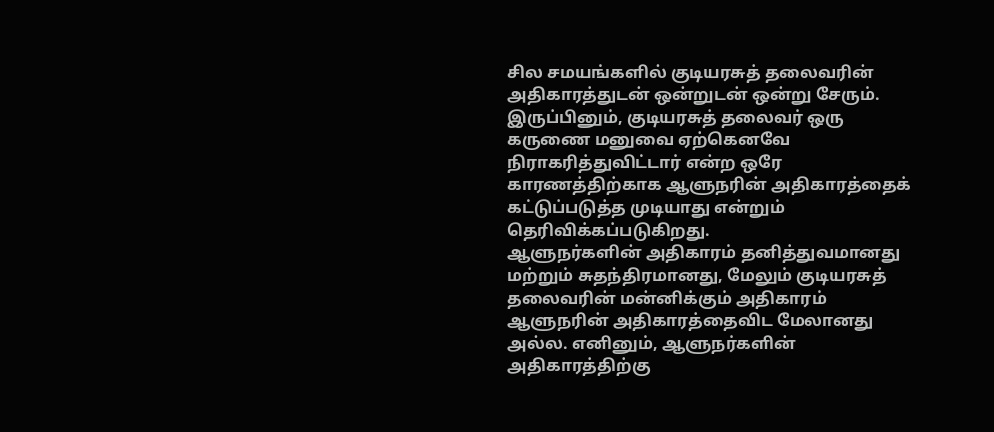சில சமயங்களில் குடியரசுத் தலைவரின் அதிகாரத்துடன் ஒன்றுடன் ஒன்று சேரும். இருப்பினும், குடியரசுத் தலைவர் ஒரு கருணை மனுவை ஏற்கெனவே நிராகரித்துவிட்டார் என்ற ஒரே காரணத்திற்காக ஆளுநரின் அதிகாரத்தைக் கட்டுப்படுத்த முடியாது என்றும் தெரிவிக்கப்படுகிறது.
ஆளுநர்களின் அதிகாரம் தனித்துவமானது மற்றும் சுதந்திரமானது, மேலும் குடியரசுத் தலைவரின் மன்னிக்கும் அதிகாரம் ஆளுநரின் அதிகாரத்தைவிட மேலானது அல்ல. எனினும், ஆளுநர்களின் அதிகாரத்திற்கு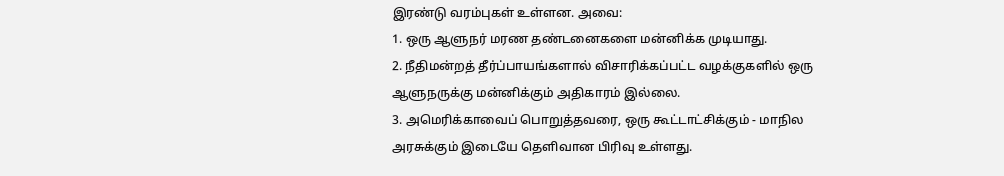இரண்டு வரம்புகள் உள்ளன. அவை:
1. ஒரு ஆளுநர் மரண தண்டனைகளை மன்னிக்க முடியாது.
2. நீதிமன்றத் தீர்ப்பாயங்களால் விசாரிக்கப்பட்ட வழக்குகளில் ஒரு ஆளுநருக்கு மன்னிக்கும் அதிகாரம் இல்லை.
3. அமெரிக்காவைப் பொறுத்தவரை, ஒரு கூட்டாட்சிக்கும் - மாநில அரசுக்கும் இடையே தெளிவான பிரிவு உள்ளது.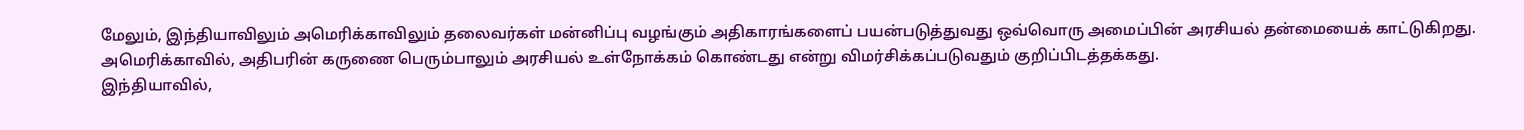மேலும், இந்தியாவிலும் அமெரிக்காவிலும் தலைவர்கள் மன்னிப்பு வழங்கும் அதிகாரங்களைப் பயன்படுத்துவது ஒவ்வொரு அமைப்பின் அரசியல் தன்மையைக் காட்டுகிறது. அமெரிக்காவில், அதிபரின் கருணை பெரும்பாலும் அரசியல் உள்நோக்கம் கொண்டது என்று விமர்சிக்கப்படுவதும் குறிப்பிடத்தக்கது.
இந்தியாவில்,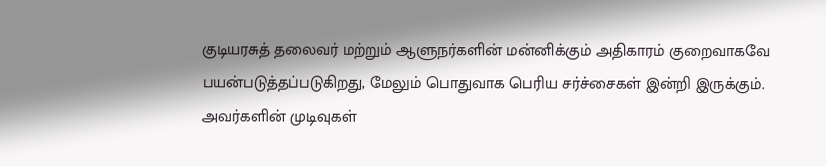குடியரசுத் தலைவர் மற்றும் ஆளுநர்களின் மன்னிக்கும் அதிகாரம் குறைவாகவே பயன்படுத்தப்படுகிறது, மேலும் பொதுவாக பெரிய சர்ச்சைகள் இன்றி இருக்கும். அவர்களின் முடிவுகள்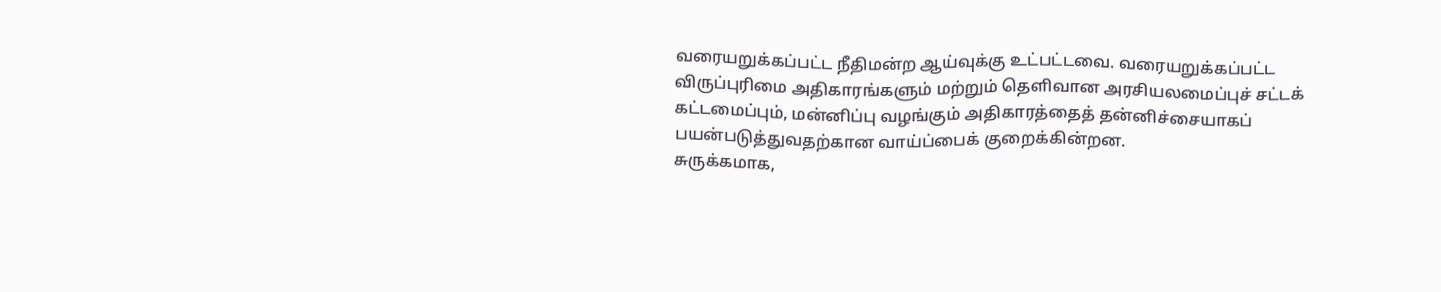வரையறுக்கப்பட்ட நீதிமன்ற ஆய்வுக்கு உட்பட்டவை. வரையறுக்கப்பட்ட விருப்புரிமை அதிகாரங்களும் மற்றும் தெளிவான அரசியலமைப்புச் சட்டக் கட்டமைப்பும், மன்னிப்பு வழங்கும் அதிகாரத்தைத் தன்னிச்சையாகப் பயன்படுத்துவதற்கான வாய்ப்பைக் குறைக்கின்றன.
சுருக்கமாக,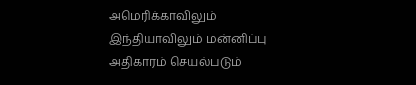அமெரிக்காவிலும் இந்தியாவிலும் மன்னிப்பு அதிகாரம் செயல்படும்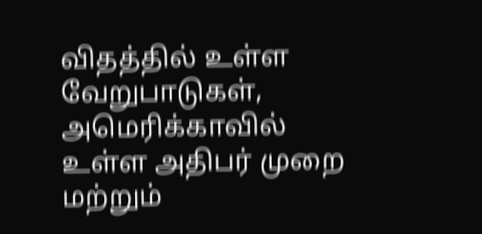விதத்தில் உள்ள வேறுபாடுகள், அமெரிக்காவில் உள்ள அதிபர் முறை மற்றும்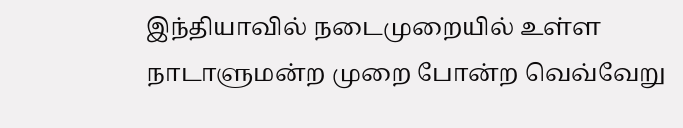இந்தியாவில் நடைமுறையில் உள்ள நாடாளுமன்ற முறை போன்ற வெவ்வேறு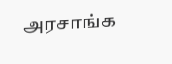அரசாங்க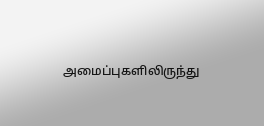அமைப்புகளிலிருந்து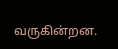வருகின்றன.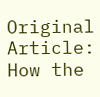Original Article: How the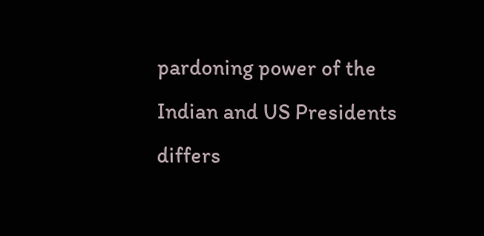pardoning power of the Indian and US Presidents differs